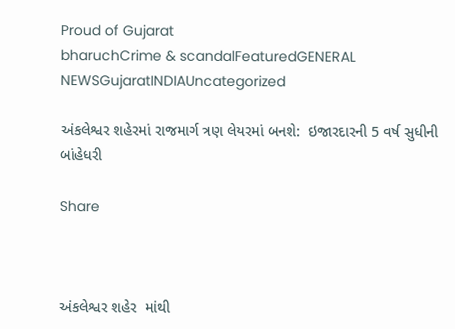Proud of Gujarat
bharuchCrime & scandalFeaturedGENERAL NEWSGujaratINDIAUncategorized

અંકલેશ્વર શહેરમાં રાજમાર્ગ ત્રણ લેયરમાં બનશે:  ઇજારદારની 5 વર્ષ સુધીની બાંહેધરી

Share



અંકલેશ્વર શહેર  માંથી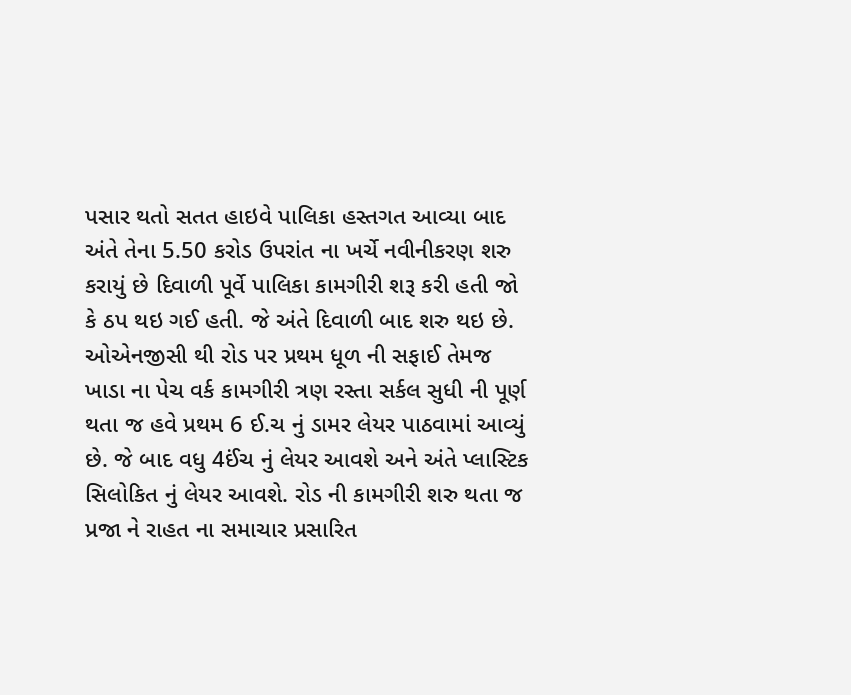પસાર થતો સતત હાઇવે પાલિકા હસ્તગત આવ્યા બાદ અંતે તેના 5.50 કરોડ ઉપરાંત ના ખર્ચે નવીનીકરણ શરુ કરાયું છે દિવાળી પૂર્વે પાલિકા કામગીરી શરૂ કરી હતી જો કે ઠપ થઇ ગઈ હતી. જે અંતે દિવાળી બાદ શરુ થઇ છે.  ઓએનજીસી થી રોડ પર પ્રથમ ધૂળ ની સફાઈ તેમજ ખાડા ના પેચ વર્ક કામગીરી ત્રણ રસ્તા સર્કલ સુધી ની પૂર્ણ થતા જ હવે પ્રથમ 6 ઈ.ચ નું ડામર લેયર પાઠવામાં આવ્યું છે. જે બાદ વધુ 4ઈંચ નું લેયર આવશે અને અંતે પ્લાસ્ટિક સિલોકિત નું લેયર આવશે. રોડ ની કામગીરી શરુ થતા જ પ્રજા ને રાહત ના સમાચાર પ્રસારિત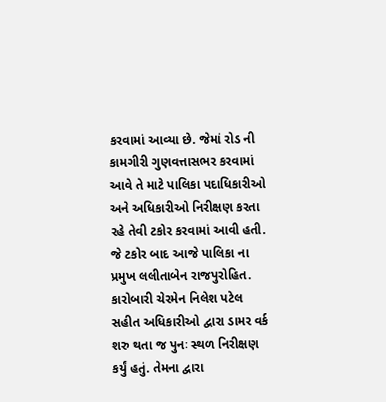કરવામાં આવ્યા છે. જેમાં રોડ ની કામગીરી ગુણવત્તાસભર કરવામાં આવે તે માટે પાલિકા પદાધિકારીઓ અને અધિકારીઓ નિરીક્ષણ કરતા રહે તેવી ટકોર કરવામાં આવી હતી. જે ટકોર બાદ આજે પાલિકા ના પ્રમુખ લલીતાબેન રાજપુરોહિત. કારોબારી ચેરમેન નિલેશ પટેલ સહીત અધિકારીઓ દ્વારા ડામર વર્ક શરુ થતા જ પુનઃ સ્થળ નિરીક્ષણ કર્યું હતું. તેમના દ્વારા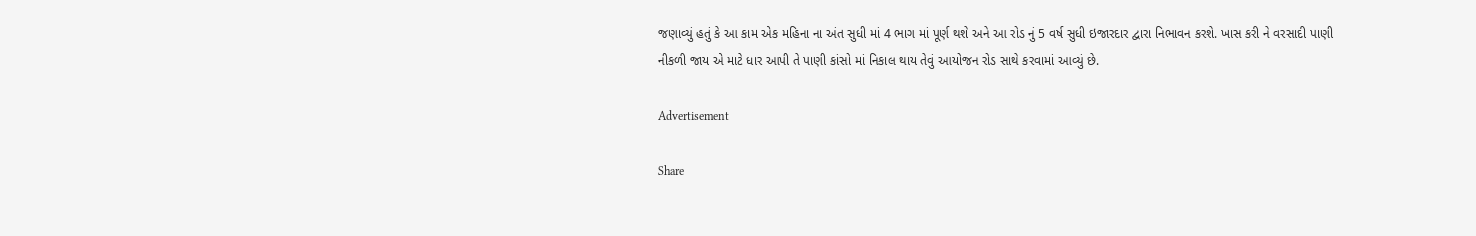જણાવ્યું હતું કે આ કામ એક મહિના ના અંત સુધી માં 4 ભાગ માં પૂર્ણ થશે અને આ રોડ નું 5 વર્ષ સુધી ઇજારદાર દ્વારા નિભાવન કરશે. ખાસ કરી ને વરસાદી પાણી નીકળી જાય એ માટે ધાર આપી તે પાણી કાંસો માં નિકાલ થાય તેવું આયોજન રોડ સાથે કરવામાં આવ્યું છે.

Advertisement

Share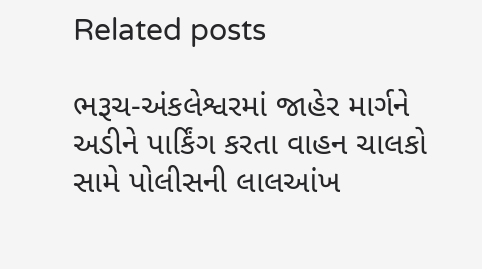Related posts

ભરૂચ-અંકલેશ્વરમાં જાહેર માર્ગને અડીને પાર્કિંગ કરતા વાહન ચાલકો સામે પોલીસની લાલઆંખ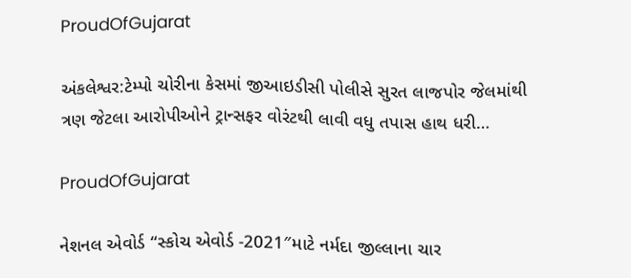ProudOfGujarat

અંકલેશ્વર:ટેમ્પો ચોરીના કેસમાં જીઆઇડીસી પોલીસે સુરત લાજપોર જેલમાંથી ત્રણ જેટલા આરોપીઓને ટ્રાન્સફર વોરંટથી લાવી વધુ તપાસ હાથ ધરી…

ProudOfGujarat

નેશનલ એવોર્ડ “સ્કોચ એવોર્ડ -2021″માટે નર્મદા જીલ્લાના ચાર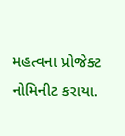મહત્વના પ્રોજેક્ટ નોમિનીટ કરાયા.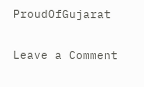ProudOfGujarat

Leave a Comment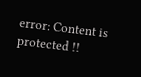error: Content is protected !!